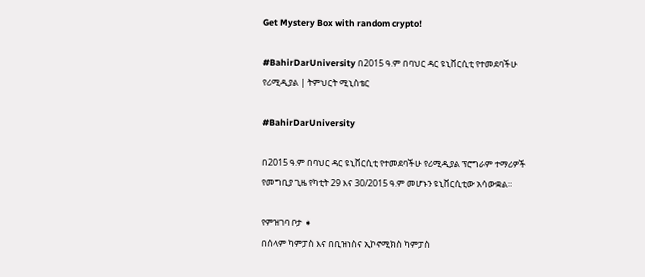Get Mystery Box with random crypto!

#BahirDarUniversity በ2015 ዓ.ም በባህር ዳር ዩኒቨርሲቲ የተመደባችሁ የሪሚዲያል | ትምህርት ሚኒስቴር

#BahirDarUniversity

በ2015 ዓ.ም በባህር ዳር ዩኒቨርሲቲ የተመደባችሁ የሪሚዲያል ፕሮግራም ተማሪዎች የመግቢያ ጊዜ የካቲት 29 እና 30/2015 ዓ.ም መሆኑን ዩኒቨርሲቲው አሳውቋል።

የምዝገባ ቦታ ➧
በሰላም ካምፓስ እና በቢዝነስና ኢኮኖሚክስ ካምፓስ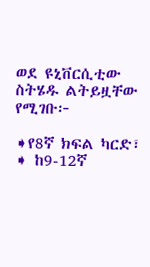ወደ ዩኒቨርሲቲው ስትሄዱ ልትይዟቸው የሚገቡ፦

➧የ8ኛ ክፍል ካርድ፣
➧ ከ9-12ኛ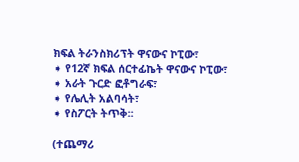ክፍል ትራንስክሪፕት ዋናውና ኮፒው፣
➧ የ12ኛ ክፍል ሰርተፊኬት ዋናውና ኮፒው፣
➧ አራት ጉርድ ፎቶግራፍ፣
➧ የሌሊት አልባሳት፣
➧ የስፖርት ትጥቅ፡፡

(ተጨማሪ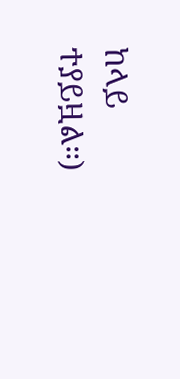ከላይ ተያይዟል።)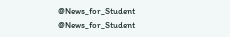@News_for_Student
@News_for_Student